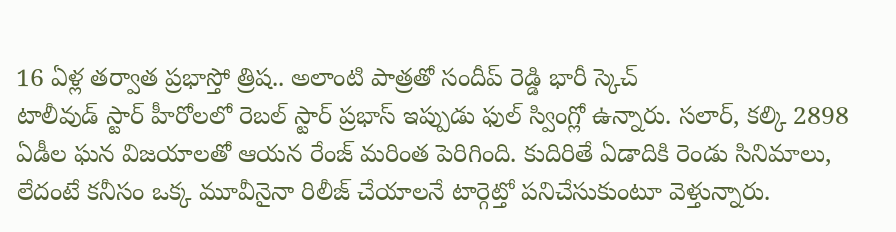16 ఏళ్ల తర్వాత ప్రభాస్తో త్రిష.. అలాంటి పాత్రతో సందీప్ రెడ్డి భారీ స్కెచ్
టాలీవుడ్ స్టార్ హీరోలలో రెబల్ స్టార్ ప్రభాస్ ఇప్పుడు ఫుల్ స్వింగ్లో ఉన్నారు. సలార్, కల్కి 2898 ఏడీల ఘన విజయాలతో ఆయన రేంజ్ మరింత పెరిగింది. కుదిరితే ఏడాదికి రెండు సినిమాలు, లేదంటే కనీసం ఒక్క మూవీనైనా రిలీజ్ చేయాలనే టార్గెట్తో పనిచేసుకుంటూ వెళ్తున్నారు.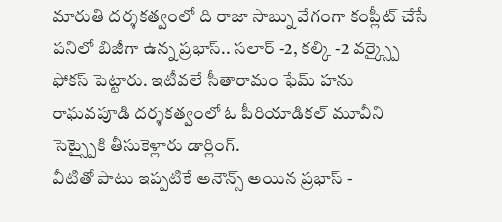మారుతి దర్శకత్వంలో ది రాజా సాబ్ను వేగంగా కంప్లీట్ చేసే పనిలో బిజీగా ఉన్న ప్రభాస్.. సలార్ -2, కల్కి -2 వర్క్స్పై ఫోకస్ పెట్టారు. ఇటీవలే సీతారామం ఫేమ్ హను రాఘవపూడి దర్శకత్వంలో ఓ పీరియాడికల్ మూవీని సెట్స్పైకి తీసుకెళ్లారు డార్లింగ్.
వీటితో పాటు ఇప్పటికే అనౌన్స్ అయిన ప్రభాస్ -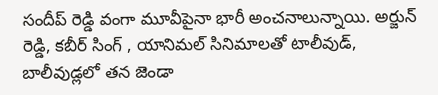సందీప్ రెడ్డి వంగా మూవీపైనా భారీ అంచనాలున్నాయి. అర్జున్ రెడ్డి, కబీర్ సింగ్ , యానిమల్ సినిమాలతో టాలీవుడ్, బాలీవుడ్లలో తన జెండా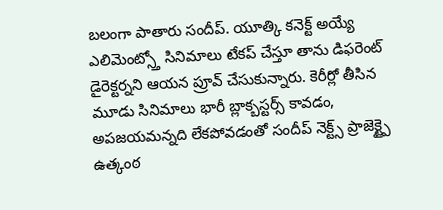బలంగా పాతారు సందీప్. యూత్కి కనెక్ట్ అయ్యే ఎలిమెంట్స్తో సినిమాలు టేకప్ చేస్తూ తాను డిఫరెంట్ డైరెక్టర్నని ఆయన ప్రూవ్ చేసుకున్నారు. కెరీర్లో తీసిన మూడు సినిమాలు భారీ బ్లాక్బస్టర్స్ కావడం, అపజయమన్నది లేకపోవడంతో సందీప్ నెక్ట్స్ ప్రాజెక్ట్పై ఉత్కంఠ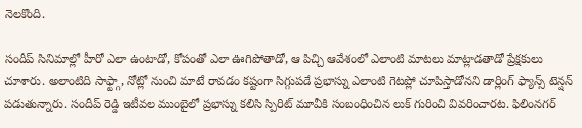నెలకొంది.

సందీప్ సినిమాల్లో హీరో ఎలా ఉంటాడో, కోపంతో ఎలా ఊగిపోతాడో, ఆ పిచ్చి ఆవేశంలో ఎలాంటి మాటలు మాట్లాడతాడో ప్రేక్షకులు చూశారు. అలాంటిది సాఫ్ట్గా, నోట్లో నుంచి మాటే రావడం కష్టంగా సిగ్గుపడే ప్రభాస్ను ఎలాంటి గెటప్లో చూపిస్తాడోనని డార్లింగ్ ఫ్యాన్స్ టెన్షన్ పడుతున్నారు. సందీప్ రెడ్డి ఇటీవల ముంబైలో ప్రభాస్ను కలిసి స్పిరిట్ మూవీకి సంబంధించిన లుక్ గురించి వివరించారట. ఫిలింనగర్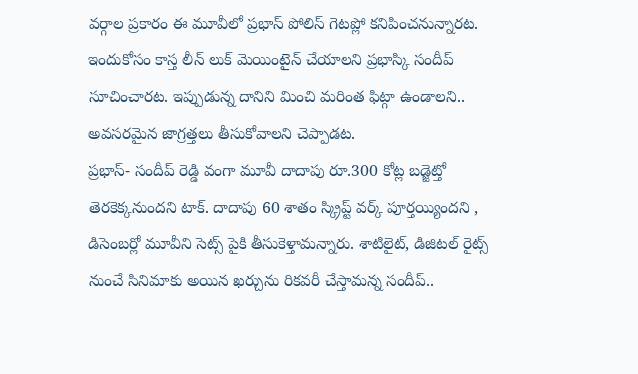వర్గాల ప్రకారం ఈ మూవీలో ప్రభాస్ పోలిస్ గెటప్లో కనిపించనున్నారట. ఇందుకోసం కాస్త లీన్ లుక్ మెయింటైన్ చేయాలని ప్రభాస్కి సందీప్ సూచించారట. ఇప్పుడున్న దానిని మించి మరింత ఫిట్గా ఉండాలని.. అవసరమైన జాగ్రత్తలు తీసుకోవాలని చెప్పాడట.
ప్రభాస్- సందీప్ రెడ్డి వంగా మూవీ దాదాపు రూ.300 కోట్ల బడ్జెట్తో తెరకెక్కనుందని టాక్. దాదాపు 60 శాతం స్క్రిప్ట్ వర్క్ పూర్తయ్యిందని , డిసెంబర్లో మూవీని సెట్స్ పైకి తీసుకెళ్తామన్నారు. శాటిలైట్, డిజిటల్ రైట్స్ నుంచే సినిమాకు అయిన ఖర్చును రికవరీ చేస్తామన్న సందీప్..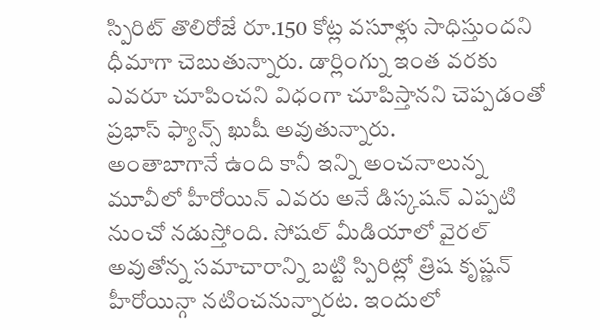స్పిరిట్ తొలిరోజే రూ.150 కోట్ల వసూళ్లు సాధిస్తుందని ధీమాగా చెబుతున్నారు. డార్లింగ్ను ఇంత వరకు ఎవరూ చూపించని విధంగా చూపిస్తానని చెప్పడంతో ప్రభాస్ ఫ్యాన్స్ ఖుషీ అవుతున్నారు.
అంతాబాగానే ఉంది కానీ ఇన్ని అంచనాలున్న మూవీలో హీరోయిన్ ఎవరు అనే డిస్కషన్ ఎప్పటి నుంచో నడుస్తోంది. సోషల్ మీడియాలో వైరల్ అవుతోన్న సమాచారాన్ని బట్టి స్పిరిట్లో త్రిష కృష్ణన్ హీరోయిన్గా నటించనున్నారట. ఇందులో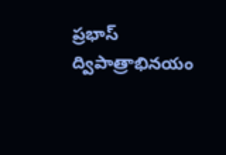ప్రభాస్ ద్విపాత్రాభినయం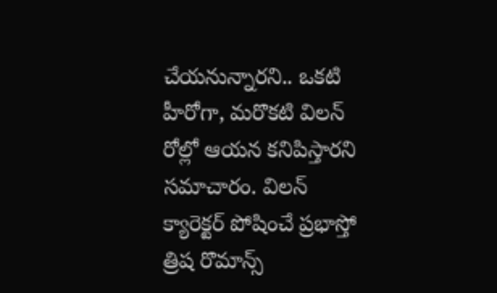చేయనున్నారని.. ఒకటి హీరోగా, మరొకటి విలన్ రోల్లో ఆయన కనిపిస్తారని సమాచారం. విలన్ క్యారెక్టర్ పోషించే ప్రభాస్తో త్రిష రొమాన్స్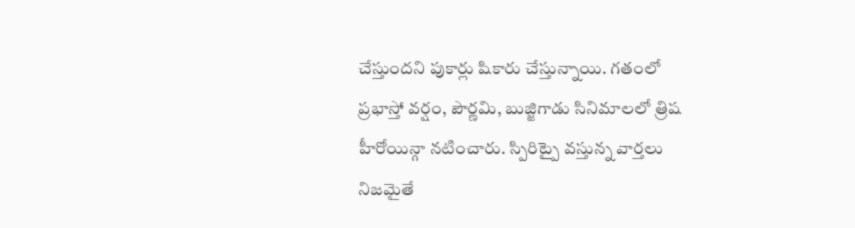చేస్తుందని పుకార్లు షికారు చేస్తున్నాయి. గతంలో ప్రభాస్తో వర్షం, పౌర్ణమి, బుజ్జిగాడు సినిమాలలో త్రిష హీరోయిన్గా నటించారు. స్పిరిట్పై వస్తున్న వార్తలు నిజమైతే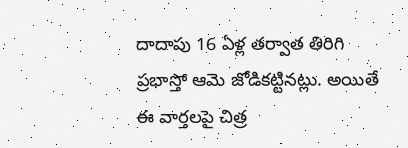దాదాపు 16 ఏళ్ల తర్వాత తిరిగి ప్రభాస్తో ఆమె జోడికట్టినట్లు. అయితే ఈ వార్తలపై చిత్ర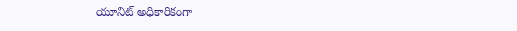యూనిట్ అధికారికంగా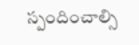స్పందించాల్సి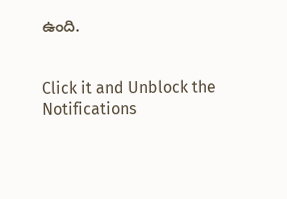ఉంది.


Click it and Unblock the Notifications